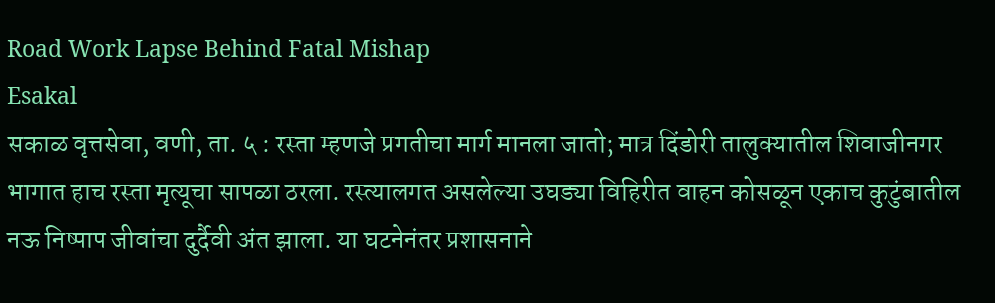Road Work Lapse Behind Fatal Mishap
Esakal
सकाळ वृत्तसेवा, वणी, ता. ५ : रस्ता म्हणजे प्रगतीचा मार्ग मानला जातो; मात्र दिंडोरी तालुक्यातील शिवाजीनगर भागात हाच रस्ता मृत्यूचा सापळा ठरला. रस्त्यालगत असलेल्या उघड्या विहिरीत वाहन कोसळून एकाच कुटुंबातील नऊ निष्पाप जीवांचा दुर्दैवी अंत झाला. या घटनेनंतर प्रशासनाने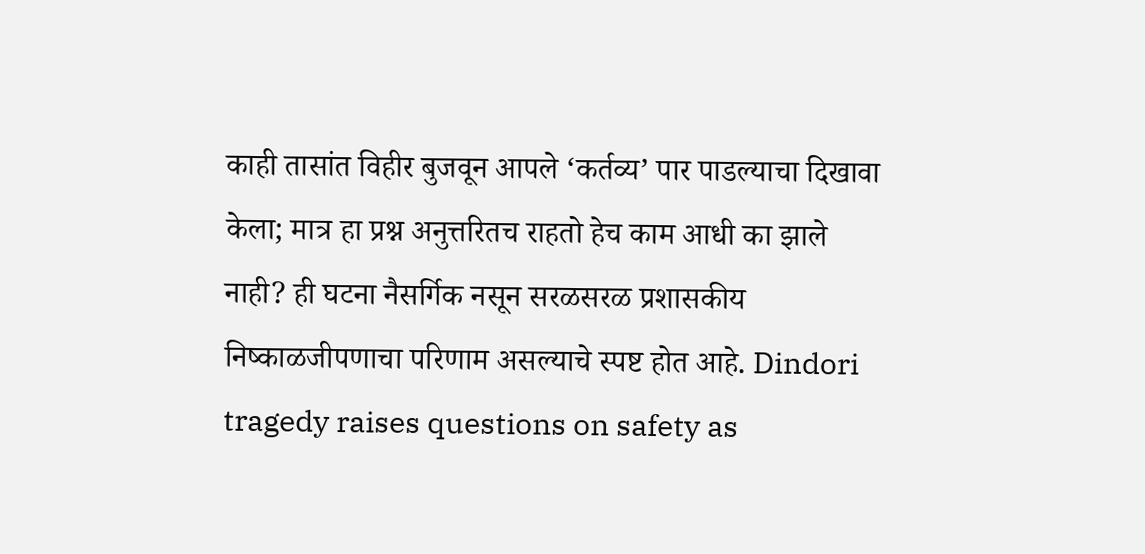काही तासांत विहीर बुजवून आपले ‘कर्तव्य’ पार पाडल्याचा दिखावा केला; मात्र हा प्रश्न अनुत्तरितच राहतो हेच काम आधी का झाले नाही? ही घटना नैसर्गिक नसून सरळसरळ प्रशासकीय निष्काळजीपणाचा परिणाम असल्याचे स्पष्ट होत आहे. Dindori tragedy raises questions on safety as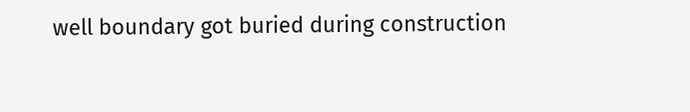well boundary got buried during construction